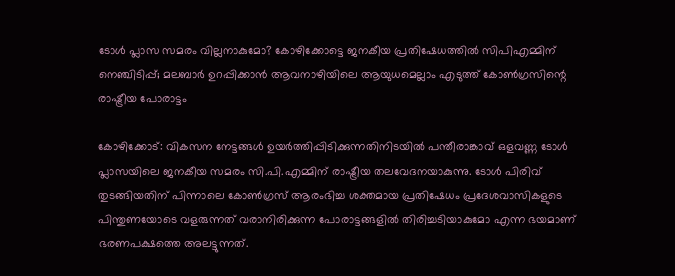ടോള്‍ പ്ലാസ സമരം വില്ലനാകുമോ? കോഴിക്കോട്ടെ ജനകീയ പ്രതിഷേധത്തില്‍ സിപിഎമ്മിന് നെഞ്ചിടിപ്പ്; മലബാര്‍ ഉറപ്പിക്കാന്‍ ആവനാഴിയിലെ ആയുധമെല്ലാം എടുത്ത് കോണ്‍ഗ്രസിന്റെ രാഷ്ട്രീയ പോരാട്ടം

കോഴിക്കോട്: വികസന നേട്ടങ്ങള്‍ ഉയര്‍ത്തിപ്പിടിക്കുന്നതിനിടയില്‍ പന്തീരാങ്കാവ് ഒളവണ്ണ ടോള്‍ പ്ലാസയിലെ ജനകീയ സമരം സി.പി.എമ്മിന് രാഷ്ട്രീയ തലവേദനയാകുന്നു. ടോള്‍ പിരിവ് തുടങ്ങിയതിന് പിന്നാലെ കോണ്‍ഗ്രസ് ആരംഭിച്ച ശക്തമായ പ്രതിഷേധം പ്രദേശവാസികളുടെ പിന്തുണയോടെ വളരുന്നത് വരാനിരിക്കുന്ന പോരാട്ടങ്ങളില്‍ തിരിച്ചടിയാകുമോ എന്ന ഭയമാണ് ഭരണപക്ഷത്തെ അലട്ടുന്നത്.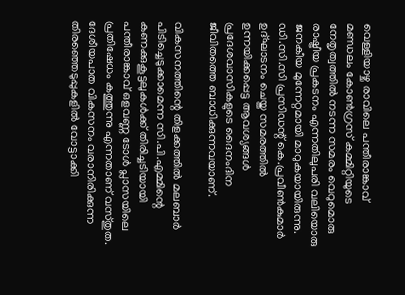വെള്ളിയാഴ്ച രാവിലെ പന്തീരാങ്കാവ് മണ്ഡലം കോണ്‍ഗ്രസ് കമ്മിറ്റിയുടെ നേതൃത്വത്തില്‍ നടന്ന സമരം വെറുമൊരു രാഷ്ട്രീയ പ്രകടനം എന്നതിലുപരി വലിയൊരു ജനകീയ മുന്നേറ്റമായി മാറുകയായിരുന്നു. ഡി.സി.സി പ്രസിഡന്റ് കെ.പ്രവീണ്‍കുമാര്‍ ഉദ്ഘാടനം ചെയ്ത സമരത്തില്‍ ഉന്നയിക്കപ്പെട്ട ആവശ്യങ്ങള്‍ പ്രദേശവാസികളുടെ ദൈനംദിന ജീവിതത്തെ ബാധിക്കുന്നവയാണ്.

വികസനത്തിന്റെ തിളക്കത്തില്‍ മലബാര്‍ പിടിച്ചെടുക്കാമെന്ന സി.പി.എമ്മിന്റെ കണക്കുകൂട്ടലുകള്‍ക്ക് തിരിച്ചടിയായി പന്തീരാങ്കാവ് ഒളവണ്ണ ടോള്‍ പ്ലാസയിലെ പ്രതിഷേധം കത്തുന്നു എന്നതാണ് വസ്തുത. ദേശീയപാത വികസനം വരാനിരിക്കുന്ന തിരഞ്ഞെടുപ്പുകളില്‍ വോട്ടാക്കി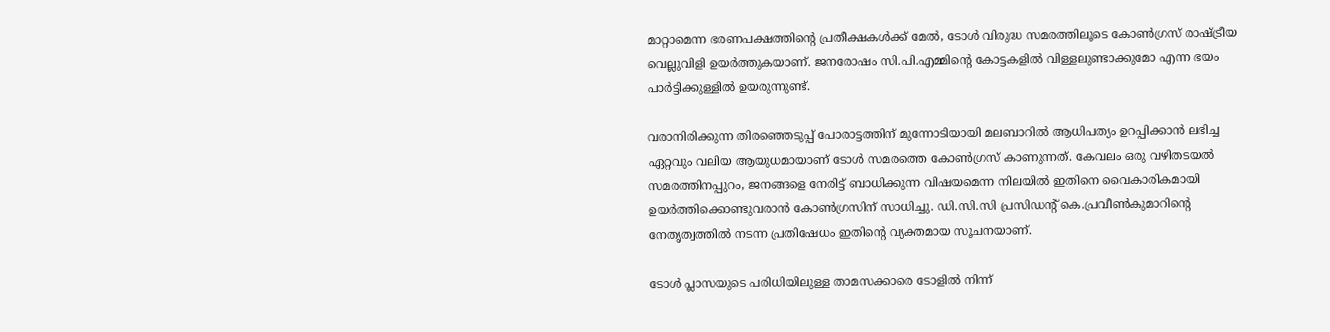മാറ്റാമെന്ന ഭരണപക്ഷത്തിന്റെ പ്രതീക്ഷകള്‍ക്ക് മേല്‍, ടോള്‍ വിരുദ്ധ സമരത്തിലൂടെ കോണ്‍ഗ്രസ് രാഷ്ട്രീയ വെല്ലുവിളി ഉയര്‍ത്തുകയാണ്. ജനരോഷം സി.പി.എമ്മിന്റെ കോട്ടകളില്‍ വിള്ളലുണ്ടാക്കുമോ എന്ന ഭയം പാര്‍ട്ടിക്കുള്ളില്‍ ഉയരുന്നുണ്ട്.

വരാനിരിക്കുന്ന തിരഞ്ഞെടുപ്പ് പോരാട്ടത്തിന് മുന്നോടിയായി മലബാറില്‍ ആധിപത്യം ഉറപ്പിക്കാന്‍ ലഭിച്ച ഏറ്റവും വലിയ ആയുധമായാണ് ടോള്‍ സമരത്തെ കോണ്‍ഗ്രസ് കാണുന്നത്. കേവലം ഒരു വഴിതടയല്‍ സമരത്തിനപ്പുറം, ജനങ്ങളെ നേരിട്ട് ബാധിക്കുന്ന വിഷയമെന്ന നിലയില്‍ ഇതിനെ വൈകാരികമായി ഉയര്‍ത്തിക്കൊണ്ടുവരാന്‍ കോണ്‍ഗ്രസിന് സാധിച്ചു. ഡി.സി.സി പ്രസിഡന്റ് കെ.പ്രവീണ്‍കുമാറിന്റെ നേതൃത്വത്തില്‍ നടന്ന പ്രതിഷേധം ഇതിന്റെ വ്യക്തമായ സൂചനയാണ്.

ടോള്‍ പ്ലാസയുടെ പരിധിയിലുള്ള താമസക്കാരെ ടോളില്‍ നിന്ന്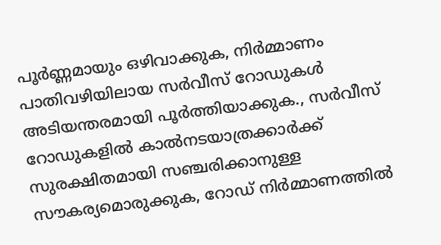പൂര്‍ണ്ണമായും ഒഴിവാക്കുക, നിര്‍മ്മാണം പാതിവഴിയിലായ സര്‍വീസ് റോഡുകള്‍ അടിയന്തരമായി പൂര്‍ത്തിയാക്കുക., സര്‍വീസ് റോഡുകളില്‍ കാല്‍നടയാത്രക്കാര്‍ക്ക് സുരക്ഷിതമായി സഞ്ചരിക്കാനുള്ള സൗകര്യമൊരുക്കുക, റോഡ് നിര്‍മ്മാണത്തില്‍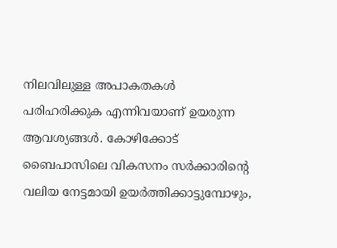നിലവിലുള്ള അപാകതകള്‍ പരിഹരിക്കുക എന്നിവയാണ് ഉയരുന്ന ആവശ്യങ്ങള്‍. കോഴിക്കോട് ബൈപാസിലെ വികസനം സര്‍ക്കാരിന്റെ വലിയ നേട്ടമായി ഉയര്‍ത്തിക്കാട്ടുമ്പോഴും,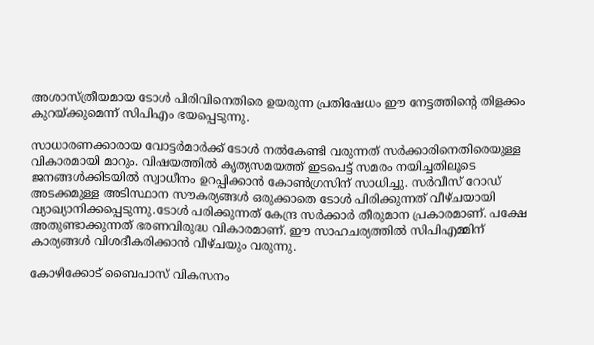അശാസ്ത്രീയമായ ടോള്‍ പിരിവിനെതിരെ ഉയരുന്ന പ്രതിഷേധം ഈ നേട്ടത്തിന്റെ തിളക്കം കുറയ്ക്കുമെന്ന് സിപിഎം ഭയപ്പെടുന്നു.

സാധാരണക്കാരായ വോട്ടര്‍മാര്‍ക്ക് ടോള്‍ നല്‍കേണ്ടി വരുന്നത് സര്‍ക്കാരിനെതിരെയുള്ള വികാരമായി മാറും. വിഷയത്തില്‍ കൃത്യസമയത്ത് ഇടപെട്ട് സമരം നയിച്ചതിലൂടെ ജനങ്ങള്‍ക്കിടയില്‍ സ്വാധീനം ഉറപ്പിക്കാന്‍ കോണ്‍ഗ്രസിന് സാധിച്ചു. സര്‍വീസ് റോഡ് അടക്കമുള്ള അടിസ്ഥാന സൗകര്യങ്ങള്‍ ഒരുക്കാതെ ടോള്‍ പിരിക്കുന്നത് വീഴ്ചയായി വ്യാഖ്യാനിക്കപ്പെടുന്നു.ടോള്‍ പരിക്കുന്നത് കേന്ദ്ര സര്‍ക്കാര്‍ തീരുമാന പ്രകാരമാണ്. പക്ഷേ അതുണ്ടാക്കുന്നത് ഭരണവിരുദ്ധ വികാരമാണ്. ഈ സാഹചര്യത്തില്‍ സിപിഎമ്മിന് കാര്യങ്ങള്‍ വിശദീകരിക്കാന്‍ വീഴ്ചയും വരുന്നു.

കോഴിക്കോട് ബൈപാസ് വികസനം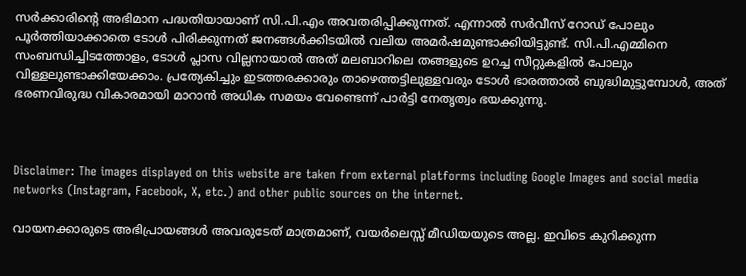സര്‍ക്കാരിന്റെ അഭിമാന പദ്ധതിയായാണ് സി.പി.എം അവതരിപ്പിക്കുന്നത്. എന്നാല്‍ സര്‍വീസ് റോഡ് പോലും പൂര്‍ത്തിയാക്കാതെ ടോള്‍ പിരിക്കുന്നത് ജനങ്ങള്‍ക്കിടയില്‍ വലിയ അമര്‍ഷമുണ്ടാക്കിയിട്ടുണ്ട്. സി.പി.എമ്മിനെ സംബന്ധിച്ചിടത്തോളം, ടോള്‍ പ്ലാസ വില്ലനായാല്‍ അത് മലബാറിലെ തങ്ങളുടെ ഉറച്ച സീറ്റുകളില്‍ പോലും വിള്ളലുണ്ടാക്കിയേക്കാം. പ്രത്യേകിച്ചും ഇടത്തരക്കാരും താഴെത്തട്ടിലുള്ളവരും ടോള്‍ ഭാരത്താല്‍ ബുദ്ധിമുട്ടുമ്പോള്‍, അത് ഭരണവിരുദ്ധ വികാരമായി മാറാന്‍ അധിക സമയം വേണ്ടെന്ന് പാര്‍ട്ടി നേതൃത്വം ഭയക്കുന്നു.



Disclaimer: The images displayed on this website are taken from external platforms including Google Images and social media networks (Instagram, Facebook, X, etc.) and other public sources on the internet.

വായനക്കാരുടെ അഭിപ്രായങ്ങള്‍ അവരുടേത് മാത്രമാണ്, വയർലെസ്സ് മീഡിയയുടെ അല്ല. ഇവിടെ കുറിക്കുന്ന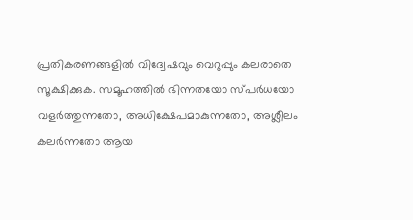പ്രതികരണങ്ങളിൽ വിദ്വേഷവും വെറുപ്പും കലരാതെ സൂക്ഷിക്കുക. സമൂഹത്തിൽ ഭിന്നതയോ സ്‌പർധയോ വളർത്തുന്നതോ, അധിക്ഷേപമാകുന്നതോ, അശ്ലീലം കലർന്നതോ ആയ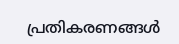പ്രതികരണങ്ങൾ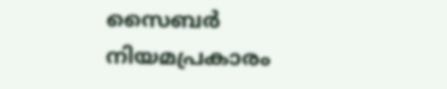സൈബർ നിയമപ്രകാരം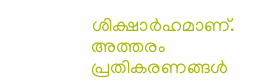ശിക്ഷാർഹമാണ്. അത്തരം പ്രതികരണങ്ങൾ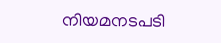നിയമനടപടി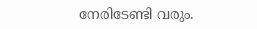നേരിടേണ്ടി വരും.